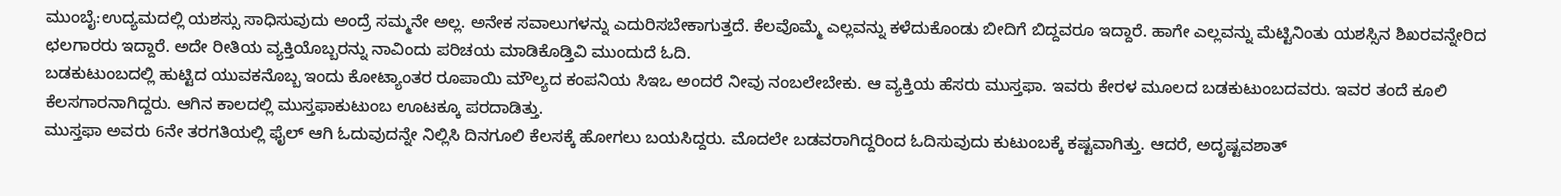ಮುಂಬೈ:ಉದ್ಯಮದಲ್ಲಿ ಯಶಸ್ಸು ಸಾಧಿಸುವುದು ಅಂದ್ರೆ ಸಮ್ಮನೇ ಅಲ್ಲ. ಅನೇಕ ಸವಾಲುಗಳನ್ನು ಎದುರಿಸಬೇಕಾಗುತ್ತದೆ. ಕೆಲವೊಮ್ಮೆ ಎಲ್ಲವನ್ನು ಕಳೆದುಕೊಂಡು ಬೀದಿಗೆ ಬಿದ್ದವರೂ ಇದ್ದಾರೆ. ಹಾಗೇ ಎಲ್ಲವನ್ನು ಮೆಟ್ಟಿನಿಂತು ಯಶಸ್ಸಿನ ಶಿಖರವನ್ನೇರಿದ ಛಲಗಾರರು ಇದ್ದಾರೆ. ಅದೇ ರೀತಿಯ ವ್ಯಕ್ತಿಯೊಬ್ಬರನ್ನು ನಾವಿಂದು ಪರಿಚಯ ಮಾಡಿಕೊಡ್ತಿವಿ ಮುಂದುದೆ ಓದಿ.
ಬಡಕುಟುಂಬದಲ್ಲಿ ಹುಟ್ಟಿದ ಯುವಕನೊಬ್ಬ ಇಂದು ಕೋಟ್ಯಾಂತರ ರೂಪಾಯಿ ಮೌಲ್ಯದ ಕಂಪನಿಯ ಸಿಇಒ ಅಂದರೆ ನೀವು ನಂಬಲೇಬೇಕು. ಆ ವ್ಯಕ್ತಿಯ ಹೆಸರು ಮುಸ್ತಫಾ. ಇವರು ಕೇರಳ ಮೂಲದ ಬಡಕುಟುಂಬದವರು. ಇವರ ತಂದೆ ಕೂಲಿ ಕೆಲಸಗಾರನಾಗಿದ್ದರು. ಆಗಿನ ಕಾಲದಲ್ಲಿ ಮುಸ್ತಫಾಕುಟುಂಬ ಊಟಕ್ಕೂ ಪರದಾಡಿತ್ತು.
ಮುಸ್ತಫಾ ಅವರು 6ನೇ ತರಗತಿಯಲ್ಲಿ ಫೈಲ್ ಆಗಿ ಓದುವುದನ್ನೇ ನಿಲ್ಲಿಸಿ ದಿನಗೂಲಿ ಕೆಲಸಕ್ಕೆ ಹೋಗಲು ಬಯಸಿದ್ದರು. ಮೊದಲೇ ಬಡವರಾಗಿದ್ದರಿಂದ ಓದಿಸುವುದು ಕುಟುಂಬಕ್ಕೆ ಕಷ್ಟವಾಗಿತ್ತು. ಆದರೆ, ಅದೃಷ್ಟವಶಾತ್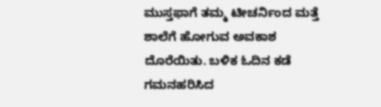ಮುಸ್ತಫಾಗೆ ತಮ್ಮ ಟೀಚರ್ನಿಂದ ಮತ್ತೆ ಶಾಲೆಗೆ ಹೋಗುವ ಅವಕಾಶ ದೊರೆಯಿತು. ಬಳಿಕ ಓದಿನ ಕಡೆ ಗಮನಹರಿಸಿದ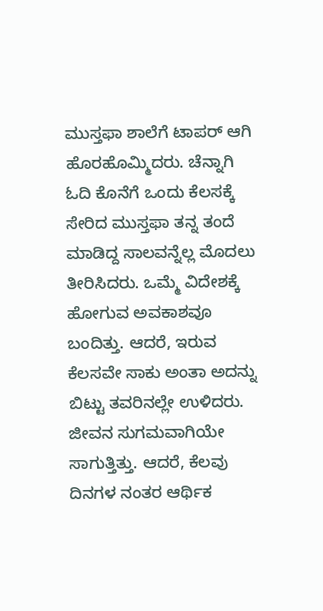ಮುಸ್ತಫಾ ಶಾಲೆಗೆ ಟಾಪರ್ ಆಗಿ ಹೊರಹೊಮ್ಮಿದರು. ಚೆನ್ನಾಗಿ ಓದಿ ಕೊನೆಗೆ ಒಂದು ಕೆಲಸಕ್ಕೆ ಸೇರಿದ ಮುಸ್ತಫಾ ತನ್ನ ತಂದೆ ಮಾಡಿದ್ದ ಸಾಲವನ್ನೆಲ್ಲ ಮೊದಲು ತೀರಿಸಿದರು. ಒಮ್ಮೆ ವಿದೇಶಕ್ಕೆ ಹೋಗುವ ಅವಕಾಶವೂ ಬಂದಿತ್ತು. ಆದರೆ, ಇರುವ ಕೆಲಸವೇ ಸಾಕು ಅಂತಾ ಅದನ್ನು ಬಿಟ್ಟು ತವರಿನಲ್ಲೇ ಉಳಿದರು.
ಜೀವನ ಸುಗಮವಾಗಿಯೇ ಸಾಗುತ್ತಿತ್ತು. ಆದರೆ, ಕೆಲವು ದಿನಗಳ ನಂತರ ಆರ್ಥಿಕ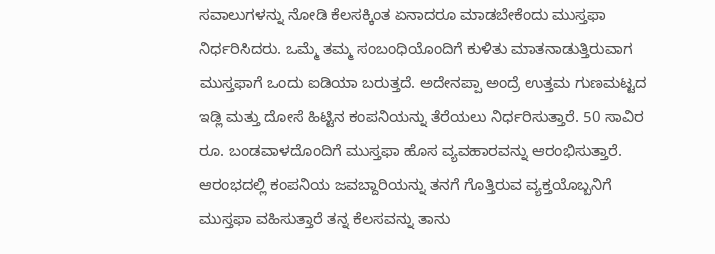ಸವಾಲುಗಳನ್ನು ನೋಡಿ ಕೆಲಸಕ್ಕಿಂತ ಏನಾದರೂ ಮಾಡಬೇಕೆಂದು ಮುಸ್ತಫಾ ನಿರ್ಧರಿಸಿದರು. ಒಮ್ಮೆ ತಮ್ಮ ಸಂಬಂಧಿಯೊಂದಿಗೆ ಕುಳಿತು ಮಾತನಾಡುತ್ತಿರುವಾಗ ಮುಸ್ತಫಾಗೆ ಒಂದು ಐಡಿಯಾ ಬರುತ್ತದೆ. ಅದೇನಪ್ಪಾ ಅಂದ್ರೆ ಉತ್ತಮ ಗುಣಮಟ್ಟದ ಇಡ್ಲಿ ಮತ್ತು ದೋಸೆ ಹಿಟ್ಟಿನ ಕಂಪನಿಯನ್ನು ತೆರೆಯಲು ನಿರ್ಧರಿಸುತ್ತಾರೆ. 50 ಸಾವಿರ ರೂ. ಬಂಡವಾಳದೊಂದಿಗೆ ಮುಸ್ತಫಾ ಹೊಸ ವ್ಯವಹಾರವನ್ನು ಆರಂಭಿಸುತ್ತಾರೆ. ಆರಂಭದಲ್ಲಿ ಕಂಪನಿಯ ಜವಬ್ದಾರಿಯನ್ನು ತನಗೆ ಗೊತ್ತಿರುವ ವ್ಯಕ್ತಯೊಬ್ಬನಿಗೆ ಮುಸ್ತಫಾ ವಹಿಸುತ್ತಾರೆ ತನ್ನ ಕೆಲಸವನ್ನು ತಾನು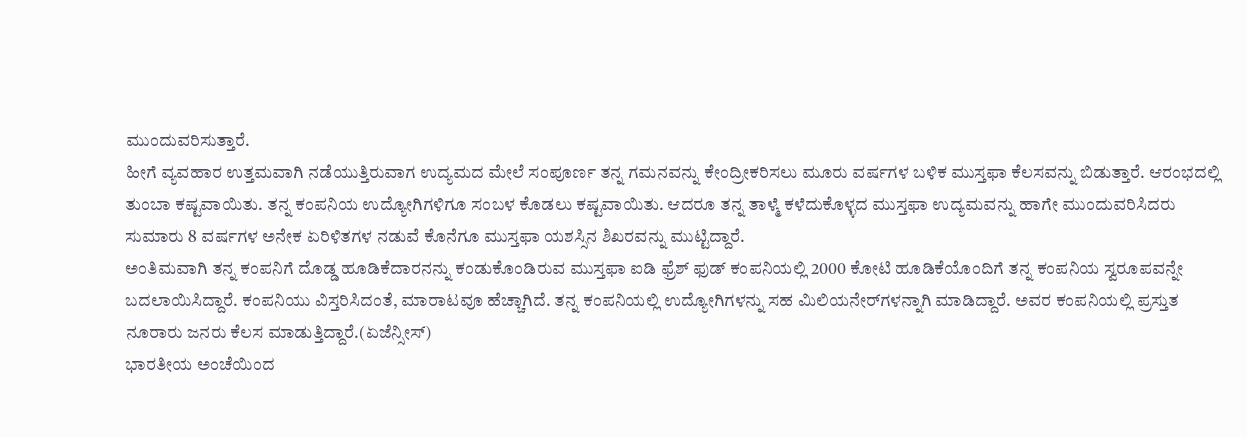ಮುಂದುವರಿಸುತ್ತಾರೆ.
ಹೀಗೆ ವ್ಯವಹಾರ ಉತ್ತಮವಾಗಿ ನಡೆಯುತ್ತಿರುವಾಗ ಉದ್ಯಮದ ಮೇಲೆ ಸಂಪೂರ್ಣ ತನ್ನ ಗಮನವನ್ನು ಕೇಂದ್ರೀಕರಿಸಲು ಮೂರು ವರ್ಷಗಳ ಬಳಿಕ ಮುಸ್ತಫಾ ಕೆಲಸವನ್ನು ಬಿಡುತ್ತಾರೆ. ಆರಂಭದಲ್ಲಿ ತುಂಬಾ ಕಷ್ಟವಾಯಿತು. ತನ್ನ ಕಂಪನಿಯ ಉದ್ಯೋಗಿಗಳಿಗೂ ಸಂಬಳ ಕೊಡಲು ಕಷ್ಟವಾಯಿತು. ಆದರೂ ತನ್ನ ತಾಳ್ಮೆ ಕಳೆದುಕೊಳ್ಳದ ಮುಸ್ತಫಾ ಉದ್ಯಮವನ್ನು ಹಾಗೇ ಮುಂದುವರಿಸಿದರು ಸುಮಾರು 8 ವರ್ಷಗಳ ಅನೇಕ ಏರಿಳಿತಗಳ ನಡುವೆ ಕೊನೆಗೂ ಮುಸ್ತಫಾ ಯಶಸ್ಸಿನ ಶಿಖರವನ್ನು ಮುಟ್ಟಿದ್ದಾರೆ.
ಅಂತಿಮವಾಗಿ ತನ್ನ ಕಂಪನಿಗೆ ದೊಡ್ಡ ಹೂಡಿಕೆದಾರನನ್ನು ಕಂಡುಕೊಂಡಿರುವ ಮುಸ್ತಫಾ ಐಡಿ ಫ್ರೆಶ್ ಫುಡ್ ಕಂಪನಿಯಲ್ಲಿ 2000 ಕೋಟಿ ಹೂಡಿಕೆಯೊಂದಿಗೆ ತನ್ನ ಕಂಪನಿಯ ಸ್ವರೂಪವನ್ನೇ ಬದಲಾಯಿಸಿದ್ದಾರೆ. ಕಂಪನಿಯು ವಿಸ್ತರಿಸಿದಂತೆ, ಮಾರಾಟವೂ ಹೆಚ್ಚಾಗಿದೆ. ತನ್ನ ಕಂಪನಿಯಲ್ಲಿ ಉದ್ಯೋಗಿಗಳನ್ನು ಸಹ ಮಿಲಿಯನೇರ್‌ಗಳನ್ನಾಗಿ ಮಾಡಿದ್ದಾರೆ. ಅವರ ಕಂಪನಿಯಲ್ಲಿ ಪ್ರಸ್ತುತ ನೂರಾರು ಜನರು ಕೆಲಸ ಮಾಡುತ್ತಿದ್ದಾರೆ.(ಏಜೆನ್ಸೀಸ್)
ಭಾರತೀಯ ಅಂಚೆಯಿಂದ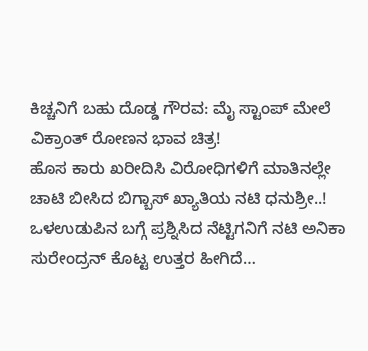ಕಿಚ್ಚನಿಗೆ ಬಹು ದೊಡ್ಡ ಗೌರವ: ಮೈ ಸ್ಟಾಂಪ್ ಮೇಲೆ ವಿಕ್ರಾಂತ್ ರೋಣನ ಭಾವ ಚಿತ್ರ!
ಹೊಸ ಕಾರು ಖರೀದಿಸಿ ವಿರೋಧಿಗಳಿಗೆ ಮಾತಿನಲ್ಲೇ ಚಾಟಿ ಬೀಸಿದ ಬಿಗ್ಬಾಸ್ ಖ್ಯಾತಿಯ ನಟಿ ಧನುಶ್ರೀ..!
ಒಳಉಡುಪಿನ ಬಗ್ಗೆ ಪ್ರಶ್ನಿಸಿದ ನೆಟ್ಟಿಗನಿಗೆ ನಟಿ ಅನಿಕಾ ಸುರೇಂದ್ರನ್ ಕೊಟ್ಟ ಉತ್ತರ ಹೀಗಿದೆ…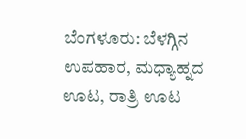ಬೆಂಗಳೂರು: ಬೆಳಗ್ಗಿನ ಉಪಹಾರ, ಮಧ್ಯಾಹ್ನದ ಊಟ, ರಾತ್ರಿ ಊಟ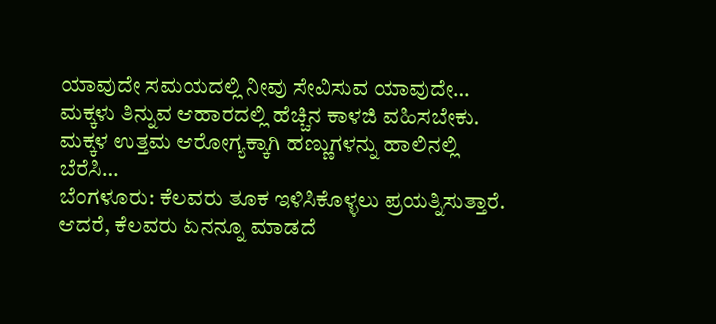ಯಾವುದೇ ಸಮಯದಲ್ಲಿ ನೀವು ಸೇವಿಸುವ ಯಾವುದೇ…
ಮಕ್ಕಳು ತಿನ್ನುವ ಆಹಾರದಲ್ಲಿ ಹೆಚ್ಚಿನ ಕಾಳಜಿ ವಹಿಸಬೇಕು. ಮಕ್ಕಳ ಉತ್ತಮ ಆರೋಗ್ಯಕ್ಕಾಗಿ ಹಣ್ಣುಗಳನ್ನು ಹಾಲಿನಲ್ಲಿ ಬೆರೆಸಿ…
ಬೆಂಗಳೂರು: ಕೆಲವರು ತೂಕ ಇಳಿಸಿಕೊಳ್ಳಲು ಪ್ರಯತ್ನಿಸುತ್ತಾರೆ. ಆದರೆ, ಕೆಲವರು ಏನನ್ನೂ ಮಾಡದೆ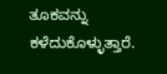ತೂಕವನ್ನು ಕಳೆದುಕೊಳ್ಳುತ್ತಾರೆ.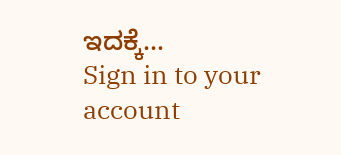ಇದಕ್ಕೆ…
Sign in to your account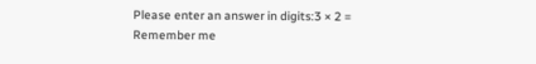Please enter an answer in digits:3 × 2 =
Remember me